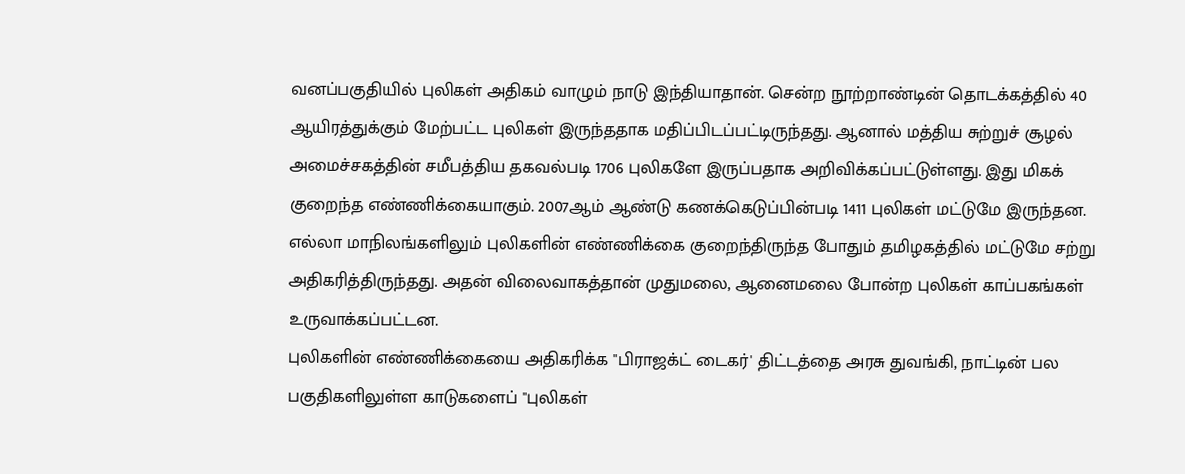வனப்பகுதியில் புலிகள் அதிகம் வாழும் நாடு இந்தியாதான். சென்ற நூற்றாண்டின் தொடக்கத்தில் 40 ஆயிரத்துக்கும் மேற்பட்ட புலிகள் இருந்ததாக மதிப்பிடப்பட்டிருந்தது. ஆனால் மத்திய சுற்றுச் சூழல் அமைச்சகத்தின் சமீபத்திய தகவல்படி 1706 புலிகளே இருப்பதாக அறிவிக்கப்பட்டுள்ளது. இது மிகக் குறைந்த எண்ணிக்கையாகும். 2007ஆம் ஆண்டு கணக்கெடுப்பின்படி 1411 புலிகள் மட்டுமே இருந்தன. எல்லா மாநிலங்களிலும் புலிகளின் எண்ணிக்கை குறைந்திருந்த போதும் தமிழகத்தில் மட்டுமே சற்று அதிகரித்திருந்தது. அதன் விலைவாகத்தான் முதுமலை, ஆனைமலை போன்ற புலிகள் காப்பகங்கள் உருவாக்கப்பட்டன.
புலிகளின் எண்ணிக்கையை அதிகரிக்க "பிராஜக்ட் டைகர்' திட்டத்தை அரசு துவங்கி, நாட்டின் பல பகுதிகளிலுள்ள காடுகளைப் "புலிகள்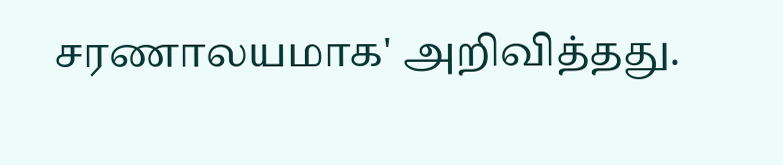சரணாலயமாக' அறிவித்தது.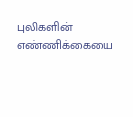புலிகளின் எண்ணிக்கையை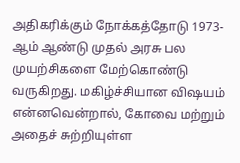அதிகரிக்கும் நோக்கத்தோடு 1973-ஆம் ஆண்டு முதல் அரசு பல முயற்சிகளை மேற்கொண்டு வருகிறது. மகிழ்ச்சியான விஷயம் என்னவென்றால், கோவை மற்றும் அதைச் சுற்றியுள்ள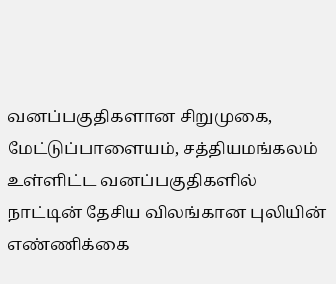வனப்பகுதிகளான சிறுமுகை, மேட்டுப்பாளையம், சத்தியமங்கலம் உள்ளிட்ட வனப்பகுதிகளில் நாட்டின் தேசிய விலங்கான புலியின் எண்ணிக்கை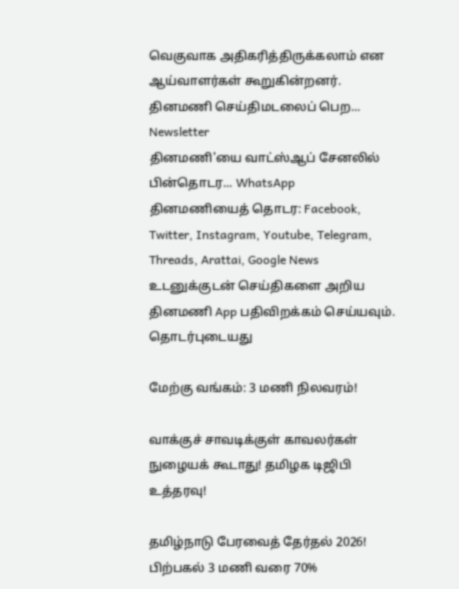வெகுவாக அதிகரித்திருக்கலாம் என ஆய்வாளர்கள் கூறுகின்றனர்.
தினமணி செய்திமடலைப் பெற... Newsletter
தினமணி'யை வாட்ஸ்ஆப் சேனலில் பின்தொடர... WhatsApp
தினமணியைத் தொடர: Facebook, Twitter, Instagram, Youtube, Telegram, Threads, Arattai, Google News
உடனுக்குடன் செய்திகளை அறிய தினமணி App பதிவிறக்கம் செய்யவும்.
தொடர்புடையது

மேற்கு வங்கம்: 3 மணி நிலவரம்!

வாக்குச் சாவடிக்குள் காவலர்கள் நுழையக் கூடாது! தமிழக டிஜிபி உத்தரவு!

தமிழ்நாடு பேரவைத் தேர்தல் 2026! பிற்பகல் 3 மணி வரை 70%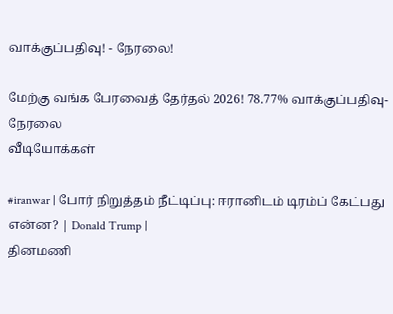வாக்குப்பதிவு! - நேரலை!

மேற்கு வங்க பேரவைத் தேர்தல் 2026! 78.77% வாக்குப்பதிவு- நேரலை
வீடியோக்கள்

#iranwar | போர் நிறுத்தம் நீட்டிப்பு: ஈரானிடம் டிரம்ப் கேட்பது என்ன? | Donald Trump |
தினமணி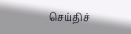செய்திச்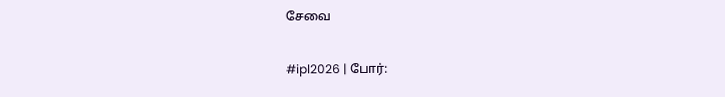சேவை

#ipl2026 | போர்: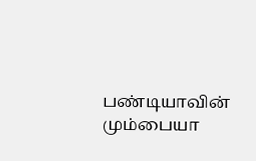பண்டியாவின் மும்பையா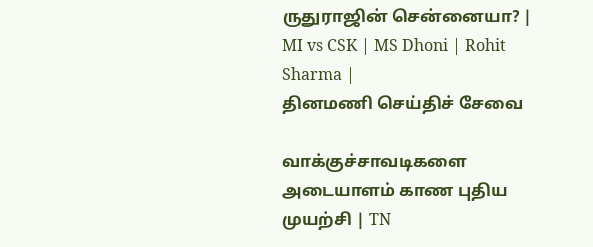ருதுராஜின் சென்னையா? | MI vs CSK | MS Dhoni | Rohit Sharma |
தினமணி செய்திச் சேவை

வாக்குச்சாவடிகளை அடையாளம் காண புதிய முயற்சி | TN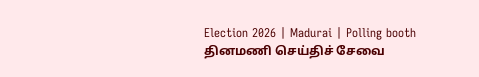Election 2026 | Madurai | Polling booth
தினமணி செய்திச் சேவை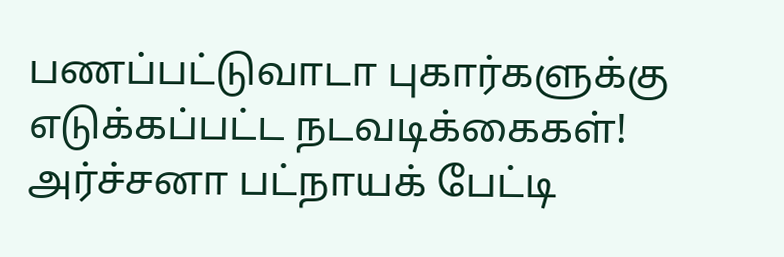பணப்பட்டுவாடா புகார்களுக்கு எடுக்கப்பட்ட நடவடிக்கைகள்! அர்ச்சனா பட்நாயக் பேட்டி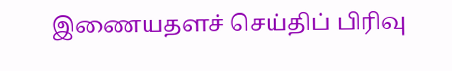இணையதளச் செய்திப் பிரிவு